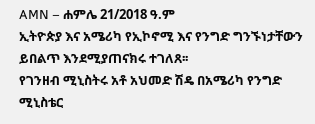AMN – ሐምሌ 21/2018 ዓ.ም
ኢትዮጵያ እና አሜሪካ የኢኮኖሚ እና የንግድ ግንኙነታቸውን ይበልጥ እንደሚያጠናክሩ ተገለጸ፡፡
የገንዘብ ሚኒስትሩ አቶ አህመድ ሽዴ በአሜሪካ የንግድ ሚኒስቴር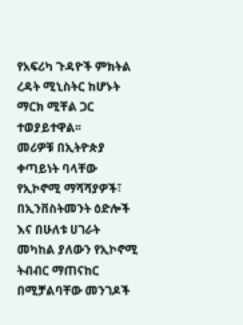የአፍሪካ ጉዳዮች ምክትል ረዳት ሚኒስትር ከሆኑት ማርክ ሚቸል ጋር ተወያይተዋል፡፡
መሪዎቹ በኢትዮጵያ ቀጣይነት ባላቸው የኢኮኖሚ ማሻሻያዎች፣ በኢንቨስትመንት ዕድሎች እና በሁለቱ ሀገራት መካከል ያለውን የኢኮኖሚ ትብብር ማጠናከር በሚቻልባቸው መንገዶች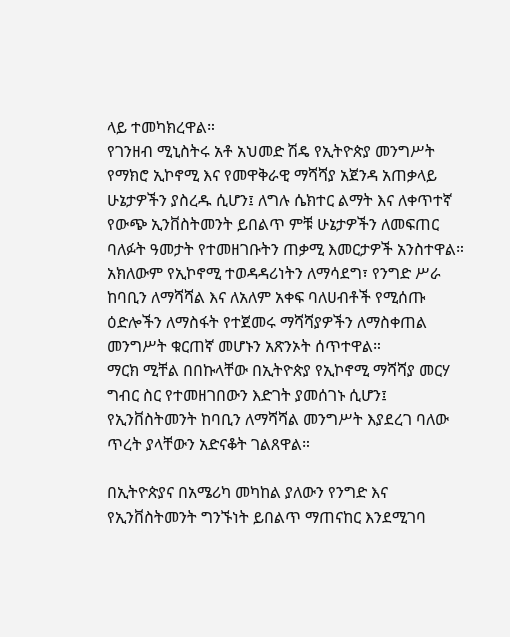ላይ ተመካክረዋል።
የገንዘብ ሚኒስትሩ አቶ አህመድ ሽዴ የኢትዮጵያ መንግሥት የማክሮ ኢኮኖሚ እና የመዋቅራዊ ማሻሻያ አጀንዳ አጠቃላይ ሁኔታዎችን ያስረዱ ሲሆን፤ ለግሉ ሴክተር ልማት እና ለቀጥተኛ የውጭ ኢንቨስትመንት ይበልጥ ምቹ ሁኔታዎችን ለመፍጠር ባለፉት ዓመታት የተመዘገቡትን ጠቃሚ እመርታዎች አንስተዋል።
አክለውም የኢኮኖሚ ተወዳዳሪነትን ለማሳደግ፣ የንግድ ሥራ ከባቢን ለማሻሻል እና ለአለም አቀፍ ባለሀብቶች የሚሰጡ ዕድሎችን ለማስፋት የተጀመሩ ማሻሻያዎችን ለማስቀጠል መንግሥት ቁርጠኛ መሆኑን አጽንኦት ሰጥተዋል።
ማርክ ሚቸል በበኩላቸው በኢትዮጵያ የኢኮኖሚ ማሻሻያ መርሃ ግብር ስር የተመዘገበውን እድገት ያመሰገኑ ሲሆን፤ የኢንቨስትመንት ከባቢን ለማሻሻል መንግሥት እያደረገ ባለው ጥረት ያላቸውን አድናቆት ገልጸዋል።

በኢትዮጵያና በአሜሪካ መካከል ያለውን የንግድ እና የኢንቨስትመንት ግንኙነት ይበልጥ ማጠናከር እንደሚገባ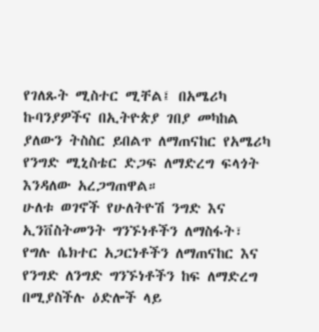የገለጹት ሚስተር ሚቸል፤ በአሜሪካ ኩባንያዎችና በኢትዮጵያ ገበያ መካከል ያለውን ትስስር ይበልጥ ለማጠናከር የአሜሪካ የንግድ ሚኒስቴር ድጋፍ ለማድረግ ፍላጎት እንዳለው አረጋግጠዋል።
ሁለቱ ወገኖች የሁለትዮሽ ንግድ እና ኢንቨስትመንት ግንኙነቶችን ለማስፋት፣ የግሉ ሴክተር አጋርነቶችን ለማጠናከር እና የንግድ ለንግድ ግንኙነቶችን ከፍ ለማድረግ በሚያስችሉ ዕድሎች ላይ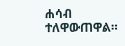ሐሳብ ተለዋውጠዋል።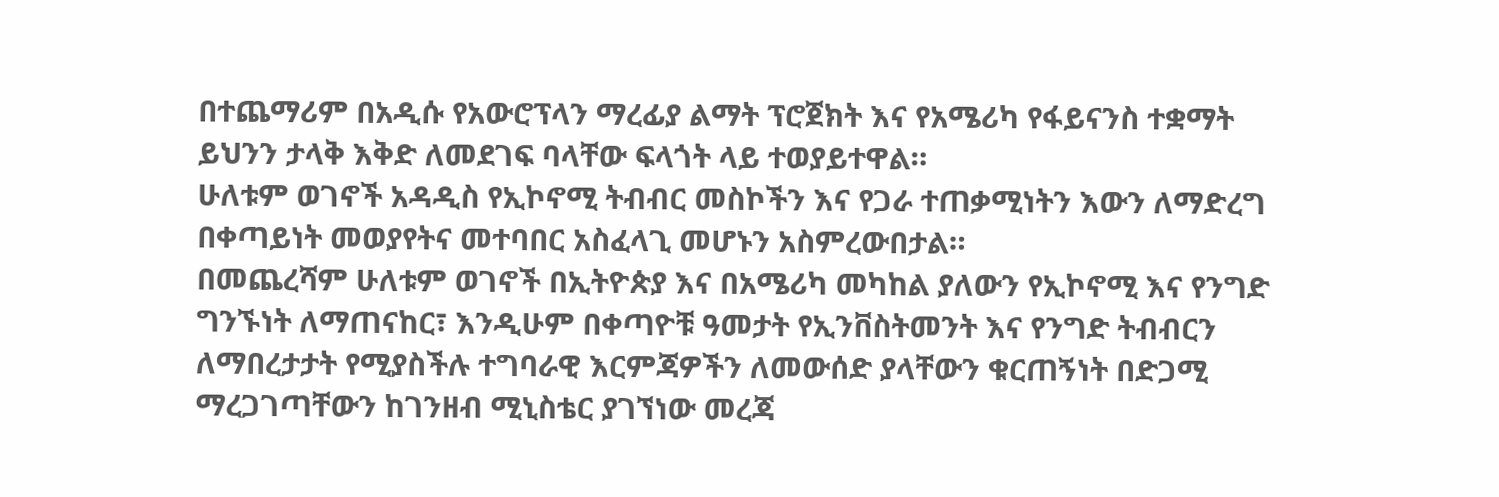በተጨማሪም በአዲሱ የአውሮፕላን ማረፊያ ልማት ፕሮጀክት እና የአሜሪካ የፋይናንስ ተቋማት ይህንን ታላቅ እቅድ ለመደገፍ ባላቸው ፍላጎት ላይ ተወያይተዋል።
ሁለቱም ወገኖች አዳዲስ የኢኮኖሚ ትብብር መስኮችን እና የጋራ ተጠቃሚነትን እውን ለማድረግ በቀጣይነት መወያየትና መተባበር አስፈላጊ መሆኑን አስምረውበታል።
በመጨረሻም ሁለቱም ወገኖች በኢትዮጵያ እና በአሜሪካ መካከል ያለውን የኢኮኖሚ እና የንግድ ግንኙነት ለማጠናከር፣ እንዲሁም በቀጣዮቹ ዓመታት የኢንቨስትመንት እና የንግድ ትብብርን ለማበረታታት የሚያስችሉ ተግባራዊ እርምጃዎችን ለመውሰድ ያላቸውን ቁርጠኝነት በድጋሚ ማረጋገጣቸውን ከገንዘብ ሚኒስቴር ያገኘነው መረጃ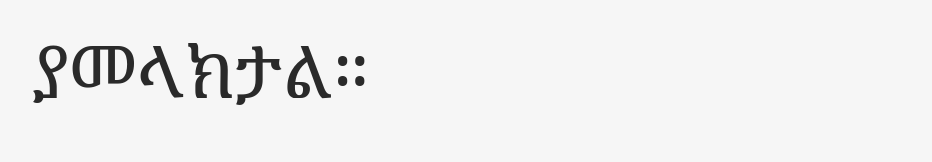ያመላክታል።